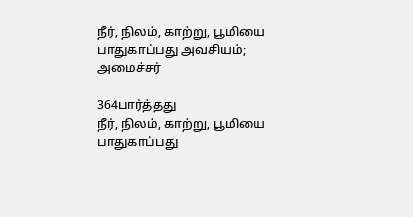நீர், நிலம், காற்று, பூமியை பாதுகாப்பது அவசியம்; அமைச்சர்

364பார்த்தது
நீர், நிலம், காற்று, பூமியை பாதுகாப்பது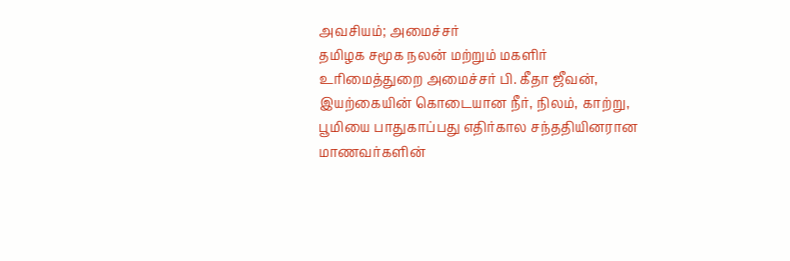அவசியம்; அமைச்சர்
தமிழக சமூக நலன் மற்றும் மகளிர் உரிமைத்துறை அமைச்சர் பி. கீதா ஜீவன், இயற்கையின் கொடையான நீர், நிலம், காற்று, பூமியை பாதுகாப்பது எதிர்கால சந்ததியினரான மாணவர்களின்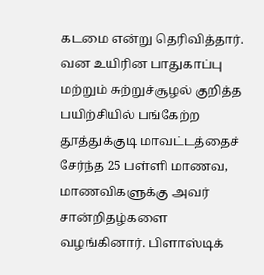கடமை என்று தெரிவித்தார். வன உயிரின பாதுகாப்பு மற்றும் சுற்றுச்சூழல் குறித்த பயிற்சியில் பங்கேற்ற தூத்துக்குடி மாவட்டத்தைச் சேர்ந்த 25 பள்ளி மாணவ, மாணவிகளுக்கு அவர் சான்றிதழ்களை வழங்கினார். பிளாஸ்டிக்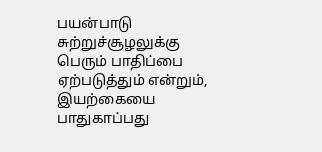பயன்பாடு சுற்றுச்சூழலுக்கு பெரும் பாதிப்பை ஏற்படுத்தும் என்றும், இயற்கையை பாதுகாப்பது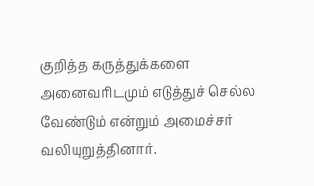குறித்த கருத்துக்களை அனைவரிடமும் எடுத்துச் செல்ல வேண்டும் என்றும் அமைச்சர் வலியுறுத்தினார்.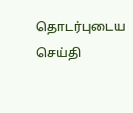தொடர்புடைய செய்தி